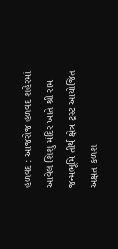હળવદ : આજરોજ હળવદ શહેરમાં આવેલ શિશુ મંદિર ખાતે શ્રી રામ જન્મભૂમિ તીર્થ ક્ષેત્ર ટ્રસ્ટ આયોજિત અક્ષત કળશ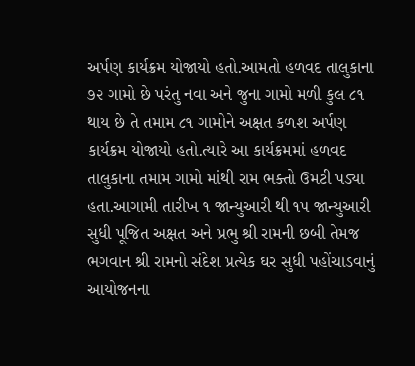અર્પણ કાર્યક્રમ યોજાયો હતો.આમતો હળવદ તાલુકાના ૭૨ ગામો છે પરંતુ નવા અને જુના ગામો મળી કુલ ૮૧ થાય છે તે તમામ ૮૧ ગામોને અક્ષત કળશ અર્પણ કાર્યક્રમ યોજાયો હતો.ત્યારે આ કાર્યક્રમમાં હળવદ તાલુકાના તમામ ગામો માંથી રામ ભક્તો ઉમટી પડ્યા હતા.આગામી તારીખ ૧ જાન્યુઆરી થી ૧૫ જાન્યુઆરી સુધી પૂજિત અક્ષત અને પ્રભુ શ્રી રામની છબી તેમજ ભગવાન શ્રી રામનો સંદેશ પ્રત્યેક ઘર સુધી પહોંચાડવાનું આયોજનના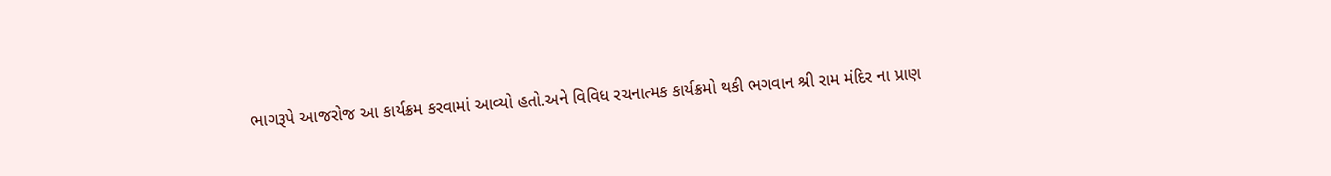ભાગરૂપે આજરોજ આ કાર્યક્રમ કરવામાં આવ્યો હતો.અને વિવિધ રચનાત્મક કાર્યક્રમો થકી ભગવાન શ્રી રામ મંદિર ના પ્રાણ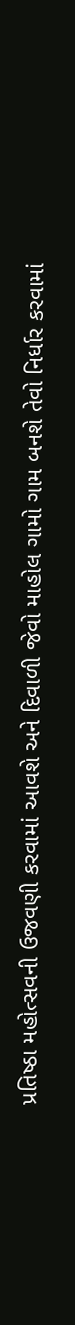પ્રતિષ્ઠા મહોત્સવની ઉજવણી કરવામાં આવશે અને દિવાળી જેવો માહોલ ગામો ગામ બનશે તેવો નિર્ધાર કરવામાં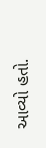આવ્યો હતો.